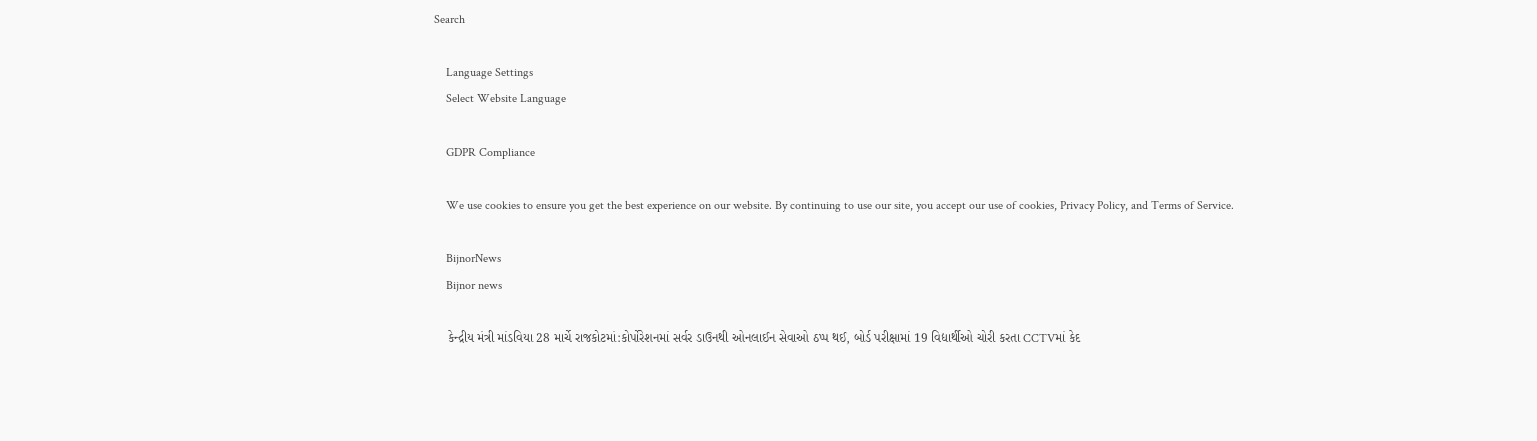Search

    Language Settings
    Select Website Language

    GDPR Compliance

    We use cookies to ensure you get the best experience on our website. By continuing to use our site, you accept our use of cookies, Privacy Policy, and Terms of Service.

    BijnorNews
    Bijnor news

    કેન્દ્રીય મંત્રી માંડવિયા 28 માર્ચે રાજકોટમાં:કોર્પોરેશનમાં સર્વર ડાઉનથી ઓનલાઈન સેવાઓ ઠપ્પ થઈ, બોર્ડ પરીક્ષામાં 19 વિદ્યાર્થીઓ ચોરી કરતા CCTVમાં કેદ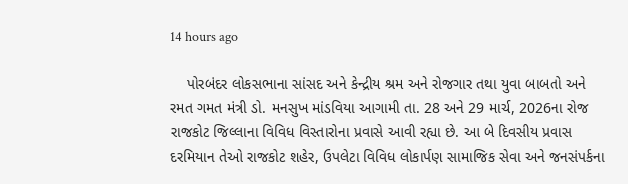14 hours ago

    પોરબંદર લોકસભાના સાંસદ અને કેન્દ્રીય શ્રમ અને રોજગાર તથા યુવા બાબતો અને રમત ગમત મંત્રી ડો. મનસુખ માંડવિયા આગામી તા. 28 અને 29 માર્ચ, 2026ના રોજ રાજકોટ જિલ્લાના વિવિધ વિસ્તારોના પ્રવાસે આવી રહ્યા છે. આ બે દિવસીય પ્રવાસ દરમિયાન તેઓ રાજકોટ શહેર, ઉપલેટા વિવિધ લોકાર્પણ સામાજિક સેવા અને જનસંપર્કના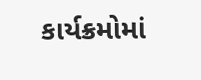કાર્યક્રમોમાં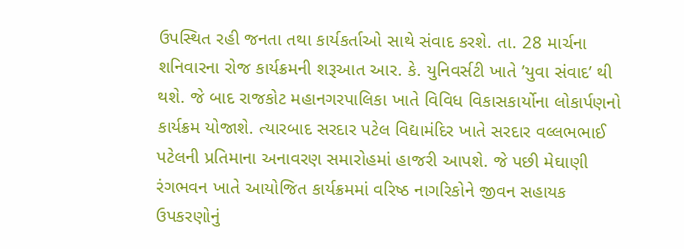ઉપસ્થિત રહી જનતા તથા કાર્યકર્તાઓ સાથે સંવાદ કરશે. તા. 28 માર્ચના શનિવારના રોજ કાર્યક્રમની શરૂઆત આર. કે. યુનિવર્સટી ખાતે ’યુવા સંવાદ’ થી થશે. જે બાદ રાજકોટ મહાનગરપાલિકા ખાતે વિવિધ વિકાસકાર્યોના લોકાર્પણનો કાર્યક્રમ યોજાશે. ત્યારબાદ સરદાર પટેલ વિદ્યામંદિર ખાતે સરદાર વલ્લભભાઈ પટેલની પ્રતિમાના અનાવરણ સમારોહમાં હાજરી આપશે. જે પછી મેઘાણી રંગભવન ખાતે આયોજિત કાર્યક્રમમાં વરિષ્ઠ નાગરિકોને જીવન સહાયક ઉપકરણોનું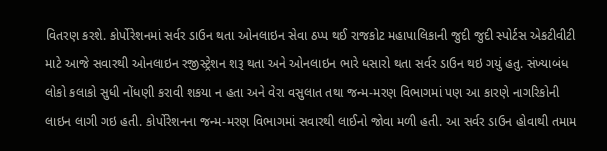વિતરણ કરશે. કોર્પોરેશનમાં સર્વર ડાઉન થતા ઓનલાઇન સેવા ઠપ્પ થઈ રાજકોટ મહાપાલિકાની જુદી જુદી સ્પોર્ટસ એકટીવીટી માટે આજે સવારથી ઓનલાઇન રજીસ્ટ્રેશન શરૂ થતા અને ઓનલાઇન ભારે ધસારો થતા સર્વર ડાઉન થઇ ગયું હતુ. સંખ્યાબંધ લોકો કલાકો સુધી નોંધણી કરાવી શકયા ન હતા અને વેરા વસુલાત તથા જન્મ-મરણ વિભાગમાં પણ આ કારણે નાગરિકોની લાઇન લાગી ગઇ હતી. કોર્પોરેશનના જન્મ-મરણ વિભાગમાં સવારથી લાઈનો જોવા મળી હતી. આ સર્વર ડાઉન હોવાથી તમામ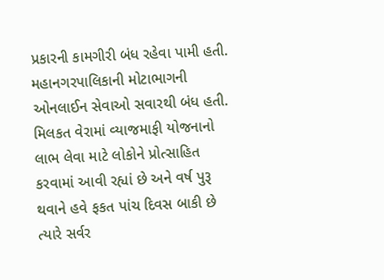પ્રકારની કામગીરી બંધ રહેવા પામી હતી. મહાનગરપાલિકાની મોટાભાગની ઓનલાઈન સેવાઓ સવારથી બંધ હતી. મિલકત વેરામાં વ્યાજમાફી યોજનાનો લાભ લેવા માટે લોકોને પ્રોત્સાહિત કરવામાં આવી રહ્યાં છે અને વર્ષ પુરૂ થવાને હવે ફકત પાંચ દિવસ બાકી છે ત્યારે સર્વર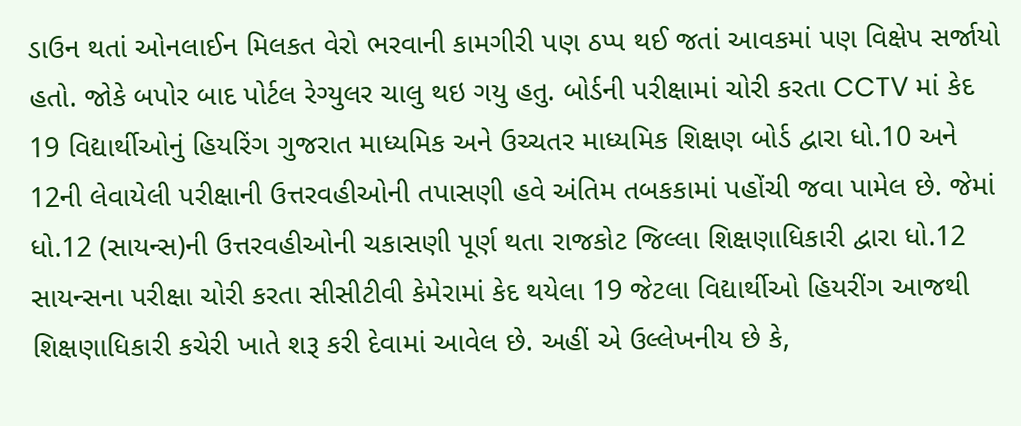ડાઉન થતાં ઓનલાઈન મિલકત વેરો ભરવાની કામગીરી પણ ઠપ્પ થઈ જતાં આવકમાં પણ વિક્ષેપ સર્જાયો હતો. જોકે બપોર બાદ પોર્ટલ રેગ્યુલર ચાલુ થઇ ગયુ હતુ. બોર્ડની પરીક્ષામાં ચોરી કરતા CCTV માં કેદ 19 વિદ્યાર્થીઓનું હિયરિંગ ગુજરાત માધ્યમિક અને ઉચ્ચતર માધ્યમિક શિક્ષણ બોર્ડ દ્વારા ધો.10 અને 12ની લેવાયેલી પરીક્ષાની ઉત્તરવહીઓની તપાસણી હવે અંતિમ તબકકામાં પહોંચી જવા પામેલ છે. જેમાં ધો.12 (સાયન્સ)ની ઉત્તરવહીઓની ચકાસણી પૂર્ણ થતા રાજકોટ જિલ્લા શિક્ષણાધિકારી દ્વારા ધો.12 સાયન્સના પરીક્ષા ચોરી કરતા સીસીટીવી કેમેરામાં કેદ થયેલા 19 જેટલા વિદ્યાર્થીઓ હિયરીંગ આજથી શિક્ષણાધિકારી કચેરી ખાતે શરૂ કરી દેવામાં આવેલ છે. અહીં એ ઉલ્લેખનીય છે કે,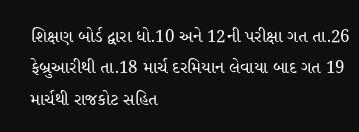શિક્ષણ બોર્ડ દ્વારા ધો.10 અને 12ની પરીક્ષા ગત તા.26 ફેબ્રુઆરીથી તા.18 માર્ચ દરમિયાન લેવાયા બાદ ગત 19 માર્ચથી રાજકોટ સહિત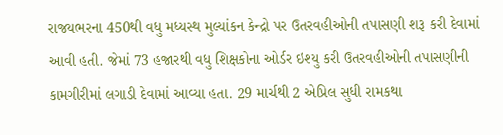રાજયભરના 450થી વધુ મધ્યસ્થ મુલ્યાંકન કેન્દ્રો પર ઉતરવહીઓની તપાસણી શરૂ કરી દેવામાં આવી હતી. જેમાં 73 હજારથી વધુ શિક્ષકોના ઓર્ડર ઇશ્યુ કરી ઉતરવહીઓની તપાસણીની કામગીરીમાં લગાડી દેવામાં આવ્યા હતા. 29 માર્ચથી 2 એપ્રિલ સુધી રામકથા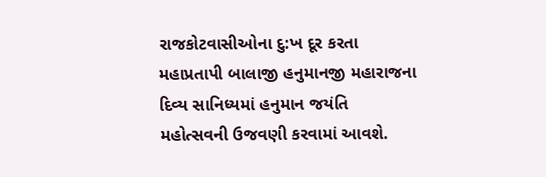રાજકોટવાસીઓના દુ:ખ દૂર કરતા મહાપ્રતાપી બાલાજી હનુમાનજી મહારાજના દિવ્ય સાનિધ્યમાં હનુમાન જયંતિ મહોત્સવની ઉજવણી કરવામાં આવશે.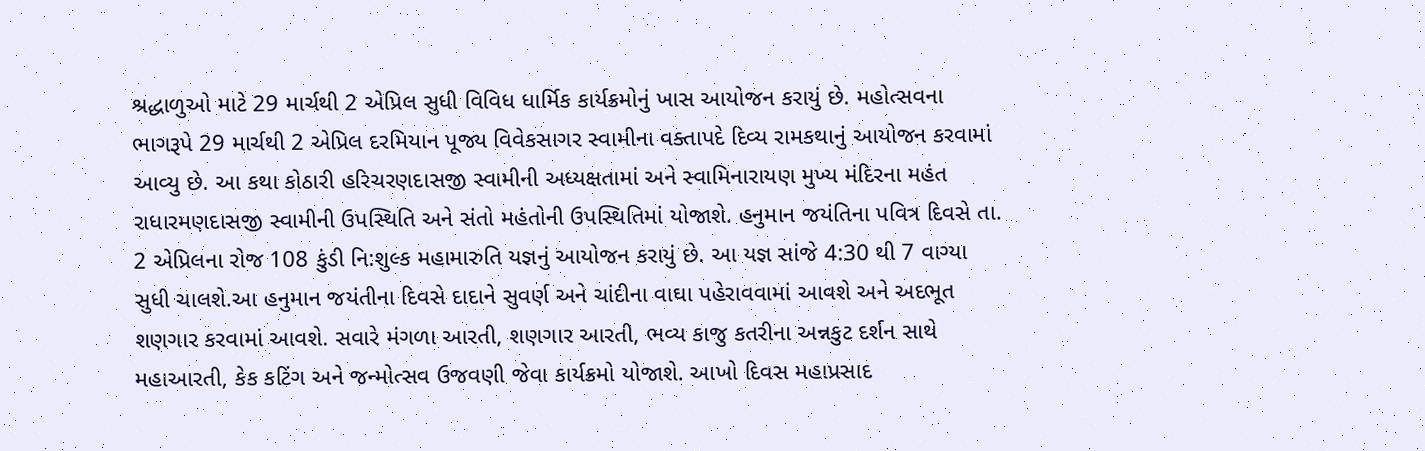શ્રદ્ધાળુઓ માટે 29 માર્ચથી 2 એપ્રિલ સુધી વિવિધ ધાર્મિક કાર્યક્રમોનું ખાસ આયોજન કરાયું છે. મહોત્સવના ભાગરૂપે 29 માર્ચથી 2 એપ્રિલ દરમિયાન પૂજ્ય વિવેકસાગર સ્વામીના વક્તાપદે દિવ્ય રામકથાનું આયોજન કરવામાં આવ્યુ છે. આ કથા કોઠારી હરિચરણદાસજી સ્વામીની અધ્યક્ષતામાં અને સ્વામિનારાયણ મુખ્ય મંદિરના મહંત રાધારમણદાસજી સ્વામીની ઉપસ્થિતિ અને સંતો મહંતોની ઉપસ્થિતિમાં યોજાશે. હનુમાન જયંતિના પવિત્ર દિવસે તા. 2 એપ્રિલના રોજ 108 કુંડી નિ:શુલ્ક મહામારુતિ યજ્ઞનું આયોજન કરાયું છે. આ યજ્ઞ સાંજે 4:30 થી 7 વાગ્યા સુધી ચાલશે.આ હનુમાન જયંતીના દિવસે દાદાને સુવર્ણ અને ચાંદીના વાઘા પહેરાવવામાં આવશે અને અદભૂત શણગાર કરવામાં આવશે. સવારે મંગળા આરતી, શણગાર આરતી, ભવ્ય કાજુ કતરીના અન્નકુટ દર્શન સાથે મહાઆરતી, કેક કટિંગ અને જન્મોત્સવ ઉજવણી જેવા કાર્યક્રમો યોજાશે. આખો દિવસ મહાપ્રસાદ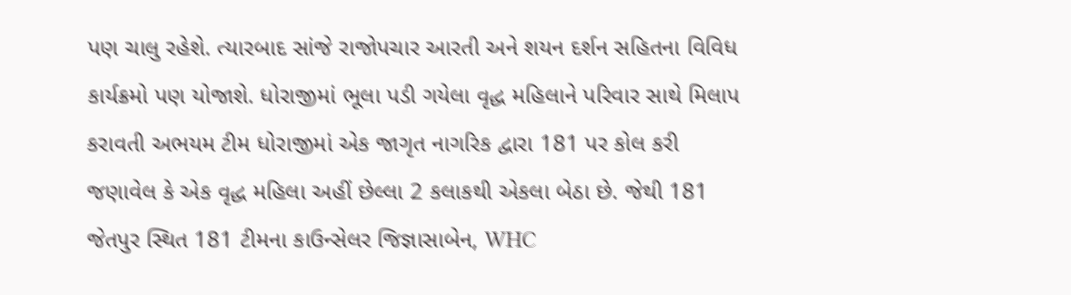પણ ચાલુ રહેશે. ત્યારબાદ સાંજે રાજોપચાર આરતી અને શયન દર્શન સહિતના વિવિધ કાર્યક્રમો પણ યોજાશે. ધોરાજીમાં ભૂલા પડી ગયેલા વૃદ્ધ મહિલાને પરિવાર સાથે મિલાપ કરાવતી અભયમ ટીમ ધોરાજીમાં એક જાગૃત નાગરિક દ્વારા 181 પર કોલ કરી જણાવેલ કે એક વૃદ્ધ મહિલા અહીં છેલ્લા 2 કલાકથી એકલા બેઠા છે. જેથી 181 જેતપુર સ્થિત 181 ટીમના કાઉન્સેલર જિજ્ઞાસાબેન, WHC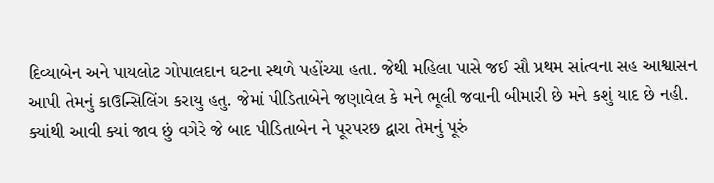દિવ્યાબેન અને પાયલોટ ગોપાલદાન ઘટના સ્થળે પહોંચ્યા હતા. જેથી મહિલા પાસે જઈ સૌ પ્રથમ સાંત્વના સહ આશ્વાસન આપી તેમનું કાઉન્સિલિંગ કરાયુ હતુ. જેમાં પીડિતાબેને જણાવેલ કે મને ભૂલી જવાની બીમારી છે મને કશું યાદ છે નહી. ક્યાંથી આવી ક્યાં જાવ છું વગેરે જે બાદ પીડિતાબેન ને પૂરપરછ દ્વારા તેમનું પૂરું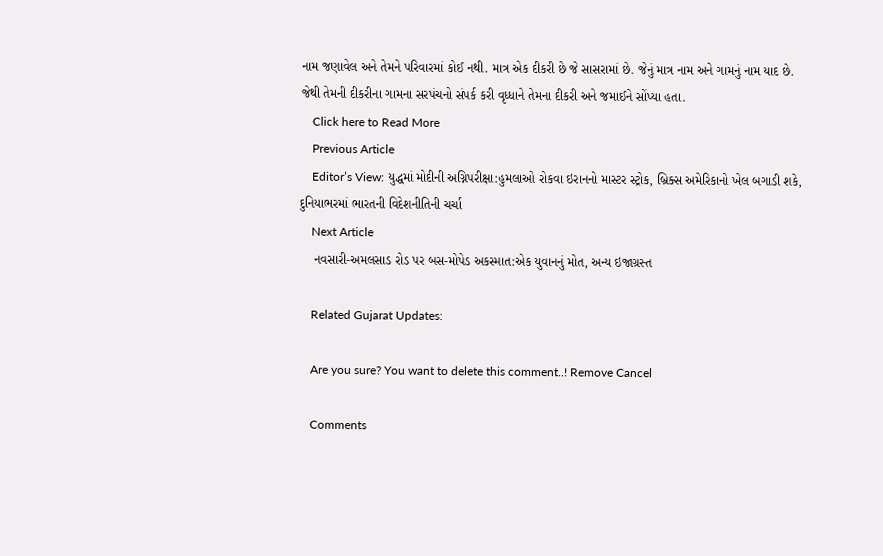નામ જણાવેલ અને તેમને પરિવારમાં કોઈ નથી. માત્ર એક દીકરી છે જે સાસરામાં છે. જેનું માત્ર નામ અને ગામનું નામ યાદ છે. જેથી તેમની દીકરીના ગામના સરપંચનો સંપર્ક કરી વૃધ્ધાને તેમના દીકરી અને જમાઈને સોંપ્યા હતા.
    Click here to Read More
    Previous Article
    Editor’s View: યુદ્ધમાં મોદીની અગ્નિપરીક્ષા:હુમલાઓ રોકવા ઇરાનનો માસ્ટર સ્ટ્રોક, બ્રિક્સ અમેરિકાનો ખેલ બગાડી શકે, દુનિયાભરમાં ભારતની વિદેશનીતિની ચર્ચા
    Next Article
    નવસારી-અમલસાડ રોડ પર બસ-મોપેડ અકસ્માત:એક યુવાનનું મોત, અન્ય ઇજાગ્રસ્ત

    Related Gujarat Updates:

    Are you sure? You want to delete this comment..! Remove Cancel

    Comments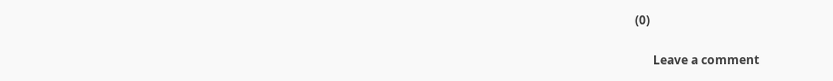(0)

      Leave a comment